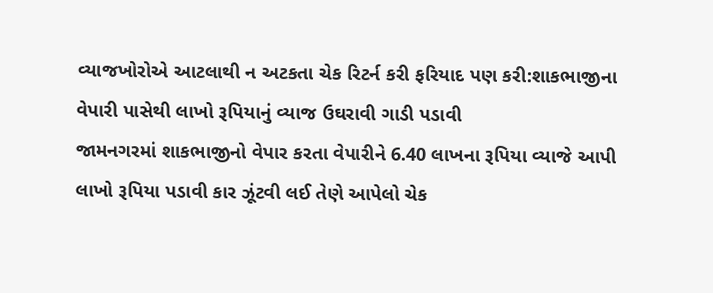વ્યાજખોરોએ આટલાથી ન અટકતા ચેક રિટર્ન કરી ફરિયાદ પણ કરી:શાકભાજીના વેપારી પાસેથી લાખો રૂપિયાનું વ્યાજ ઉઘરાવી ગાડી પડાવી
જામનગરમાં શાકભાજીનો વેપાર કરતા વેપારીને 6.40 લાખના રૂપિયા વ્યાજે આપી લાખો રૂપિયા પડાવી કાર ઝૂંટવી લઈ તેણે આપેલો ચેક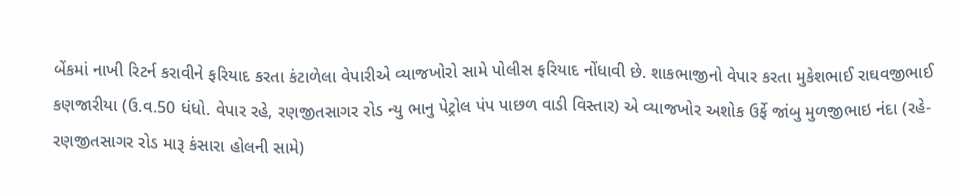બેંકમાં નાખી રિટર્ન કરાવીને ફરિયાદ કરતા કંટાળેલા વેપારીએ વ્યાજખોરો સામે પોલીસ ફરિયાદ નોંધાવી છે. શાકભાજીનો વેપાર કરતા મુકેશભાઈ રાઘવજીભાઈ કણજારીયા (ઉ.વ.50 ધંધો. વેપાર રહે, રણજીતસાગર રોડ ન્યુ ભાનુ પેટ્રોલ પંપ પાછળ વાડી વિસ્તાર) એ વ્યાજખોર અશોક ઉર્ફે જાંબુ મુળજીભાઇ નંદા (રહે- રણજીતસાગર રોડ મારૂ કંસારા હોલની સામે)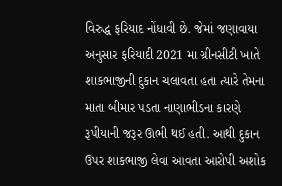વિરુદ્ધ ફરિયાદ નોંધાવી છે. જેમાં જણાવાયા અનુસાર ફરિયાદી 2021 મા ગ્રીનસીટી ખાતે શાકભાજીની દુકાન ચલાવતા હતા ત્યારે તેમના માતા બીમાર પડતા નાણાભીડના કારણે રૂપીયાની જરૂર ઊભી થઈ હતી. આથી દુકાન ઉપર શાકભાજી લેવા આવતા આરોપી અશોક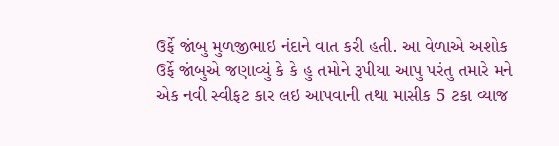ઉર્ફે જાંબુ મુળજીભાઇ નંદાને વાત કરી હતી. આ વેળાએ અશોક ઉર્ફે જાંબુએ જણાવ્યું કે કે હુ તમોને રૂપીયા આપુ પરંતુ તમારે મને એક નવી સ્વીફટ કાર લઇ આપવાની તથા માસીક 5 ટકા વ્યાજ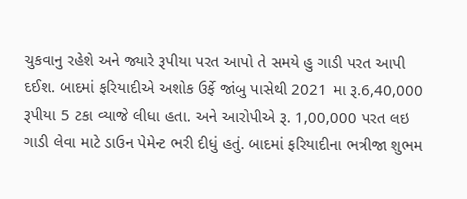ચુકવાનુ રહેશે અને જ્યારે રૂપીયા પરત આપો તે સમયે હુ ગાડી પરત આપી દઈશ. બાદમાં ફરિયાદીએ અશોક ઉર્ફે જાંબુ પાસેથી 2021 મા રૂ.6,40,000 રૂપીયા 5 ટકા વ્યાજે લીધા હતા. અને આરોપીએ રૂ. 1,00,000 પરત લઇ ગાડી લેવા માટે ડાઉન પેમેન્ટ ભરી દીધું હતું. બાદમાં ફરિયાદીના ભત્રીજા શુભમ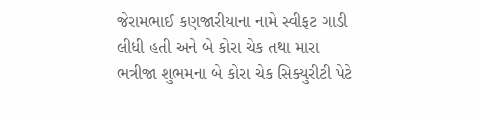જેરામભાઈ કણજારીયાના નામે સ્વીફટ ગાડી લીધી હતી અને બે કોરા ચેક તથા મારા ભત્રીજા શુભમના બે કોરા ચેક સિક્યુરીટી પેટે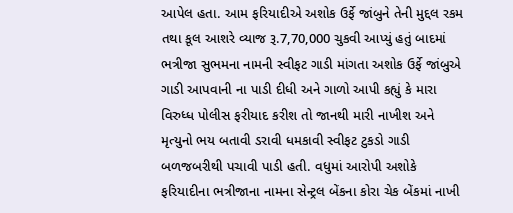આપેલ હતા. આમ ફરિયાદીએ અશોક ઉર્ફે જાંબુને તેની મુદ્દલ રકમ તથા કૂલ આશરે વ્યાજ રૂ.7,70,000 ચુકવી આપ્યું હતું બાદમાં ભત્રીજા સુભમના નામની સ્વીફટ ગાડી માંગતા અશોક ઉર્ફે જાંબુએ ગાડી આપવાની ના પાડી દીધી અને ગાળો આપી કહ્યું કે મારા વિરુધ્ધ પોલીસ ફરીયાદ કરીશ તો જાનથી મારી નાખીશ અને મૃત્યુનો ભય બતાવી ડરાવી ધમકાવી સ્વીફટ ટુકડો ગાડી બળજબરીથી પચાવી પાડી હતી. વધુમાં આરોપી અશોકે ફરિયાદીના ભત્રીજાના નામના સેન્ટ્રલ બેંકના કોરા ચેક બેંકમાં નાખી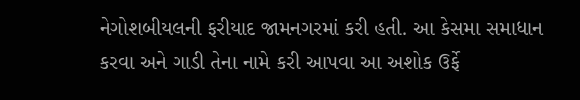નેગોશબીયલની ફરીયાદ જામનગરમાં કરી હતી. આ કેસમા સમાધાન કરવા અને ગાડી તેના નામે કરી આપવા આ અશોક ઉર્ફે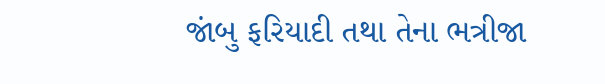જાંબુ ફરિયાદી તથા તેના ભત્રીજા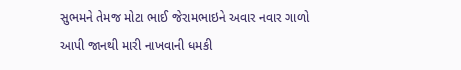સુભમને તેમજ મોટા ભાઈ જેરામભાઇને અવાર નવાર ગાળો આપી જાનથી મારી નાખવાની ધમકી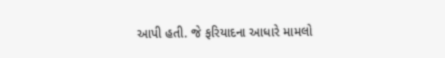આપી હતી. જે ફરિયાદના આધારે મામલો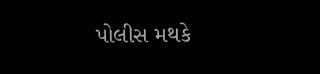પોલીસ મથકે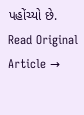પહોંચ્યો છે.
Read Original Article →